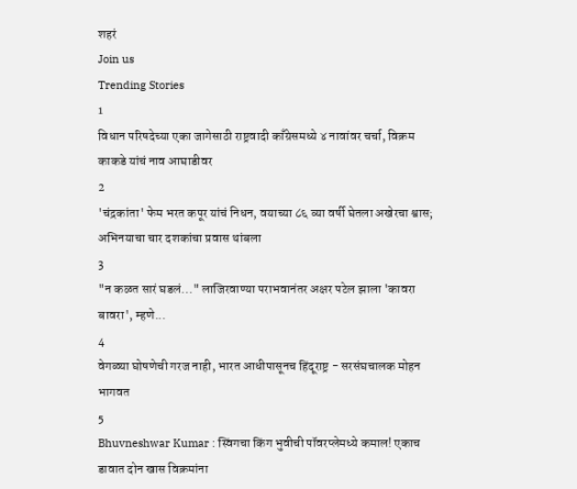शहरं
Join us
Trending Stories
1
विधान परिषदेच्या एका जागेसाठी राष्ट्रवादी काँग्रेसमध्ये ४ नावांवर चर्चा, विक्रम काकडे यांचं नाव आघाडीवर
2
'चंद्रकांता' फेम भरत कपूर यांचं निधन, वयाच्या ८६ व्या वर्षी घेतला अखेरचा श्वास; अभिनयाचा चार दशकांचा प्रवास थांबला
3
"न कळत सारं घडलं..." लाजिरवाण्या पराभवानंतर अक्षर पटेल झाला 'कावरा बावरा', म्हणे...
4
वेगळ्या घोषणेची गरज नाही, भारत आधीपासूनच हिंदूराष्ट्र - सरसंघचालक मोहन भागवत
5
Bhuvneshwar Kumar : स्विंगचा किंग भुवीची पॉवरप्लेमध्ये कमाल! एकाच डावात दोन खास विक्रमांना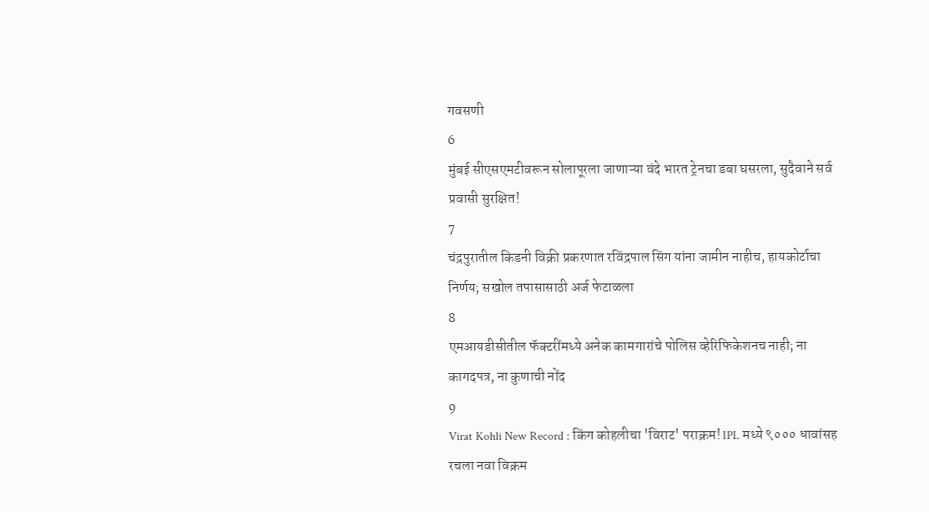गवसणी
6
मुंबई सीएसएमटीवरून सोलापूरला जाणाऱ्या वंदे भारत ट्रेनचा डबा घसरला, सुदैवाने सर्व प्रवासी सुरक्षित!
7
चंद्रपुरातील किडनी विक्री प्रकरणात रविंद्रपाल सिंग यांना जामीन नाहीच, हायकोर्टाचा निर्णय; सखोल तपासासाठी अर्ज फेटाळला
8
एमआयडीसीतील फॅक्टरींमध्ये अनेक कामगारांचे पोलिस व्हेरिफिकेशनच नाही; ना कागदपत्र, ना कुणाची नोंद
9
Virat Kohli New Record : किंग कोहलीचा 'विराट' पराक्रम! IPL मध्ये ९००० धावांसह रचला नवा विक्रम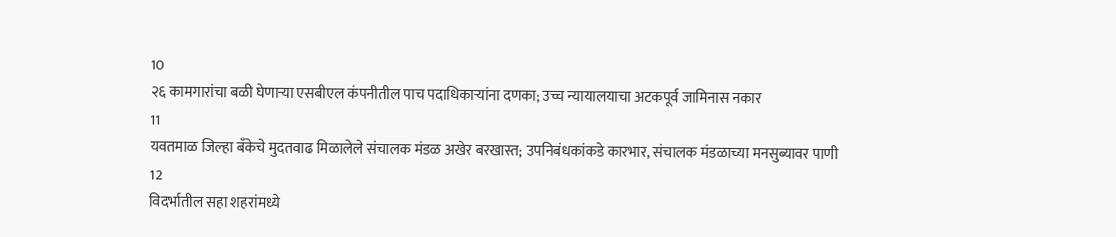10
२६ कामगारांचा बळी घेणाऱ्या एसबीएल कंपनीतील पाच पदाधिकाऱ्यांना दणका; उच्च न्यायालयाचा अटकपूर्व जामिनास नकार
11
यवतमाळ जिल्हा बँकेचे मुदतवाढ मिळालेले संचालक मंडळ अखेर बरखास्त; उपनिबंधकांकडे कारभार, संचालक मंडळाच्या मनसुब्यावर पाणी
12
विदर्भातील सहा शहरांमध्ये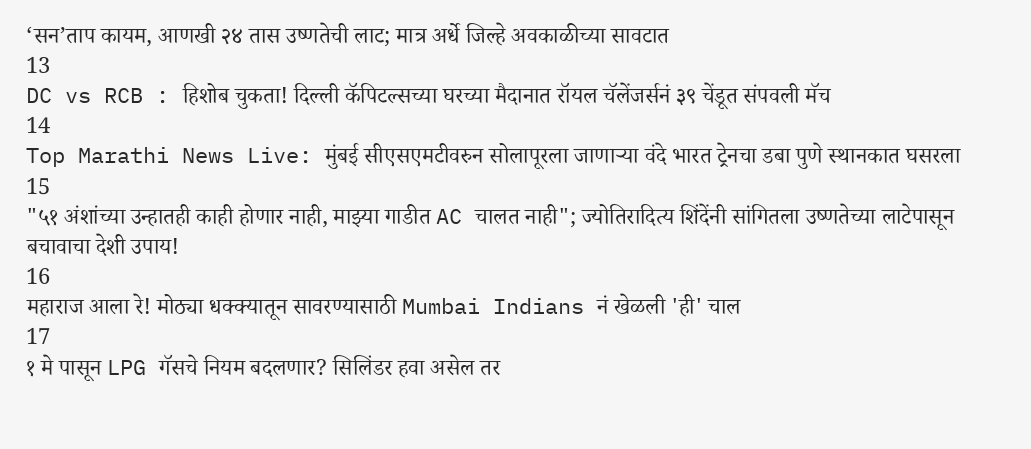‘सन’ताप कायम, आणखी २४ तास उष्णतेची लाट; मात्र अर्धे जिल्हे अवकाळीच्या सावटात
13
DC vs RCB : हिशोब चुकता! दिल्ली कॅपिटल्सच्या घरच्या मैदानात रॉयल चॅलेंजर्सनं ३९ चेंडूत संपवली मॅच
14
Top Marathi News Live: मुंबई सीएसएमटीवरुन सोलापूरला जाणाऱ्या वंदे भारत ट्रेनचा डबा पुणे स्थानकात घसरला
15
"५१ अंशांच्या उन्हातही काही होणार नाही, माझ्या गाडीत AC चालत नाही"; ज्योतिरादित्य शिंदेंनी सांगितला उष्णतेच्या लाटेपासून बचावाचा देशी उपाय!
16
महाराज आला रे! मोठ्या धक्क्यातून सावरण्यासाठी Mumbai Indians नं खेळली 'ही' चाल
17
१ मे पासून LPG गॅसचे नियम बदलणार? सिलिंडर हवा असेल तर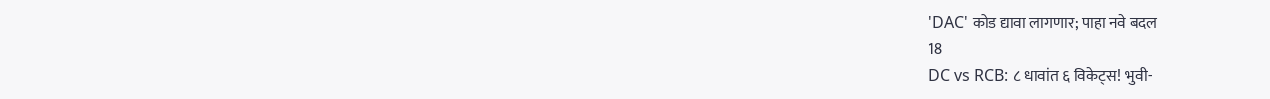'DAC' कोड द्यावा लागणार; पाहा नवे बदल
18
DC vs RCB: ८ धावांत ६ विकेट्स! भुवी-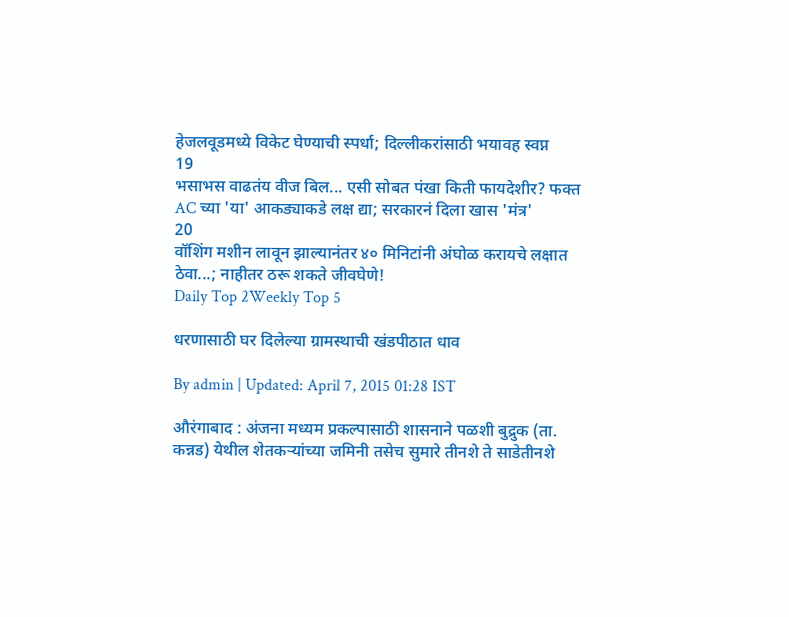हेजलवूडमध्ये विकेट घेण्याची स्पर्धा; दिल्लीकरांसाठी भयावह स्वप्न
19
भसाभस वाढतंय वीज बिल... एसी सोबत पंखा किती फायदेशीर? फक्त AC च्या 'या' आकड्याकडे लक्ष द्या; सरकारनं दिला खास 'मंत्र'
20
वॉशिंग मशीन लावून झाल्यानंतर ४० मिनिटांनी अंघोळ करायचे लक्षात ठेवा...; नाहीतर ठरू शकते जीवघेणे!
Daily Top 2Weekly Top 5

धरणासाठी घर दिलेल्या ग्रामस्थाची खंडपीठात धाव

By admin | Updated: April 7, 2015 01:28 IST

औरंगाबाद : अंजना मध्यम प्रकल्पासाठी शासनाने पळशी बुद्रुक (ता. कन्नड) येथील शेतकऱ्यांच्या जमिनी तसेच सुमारे तीनशे ते साडेतीनशे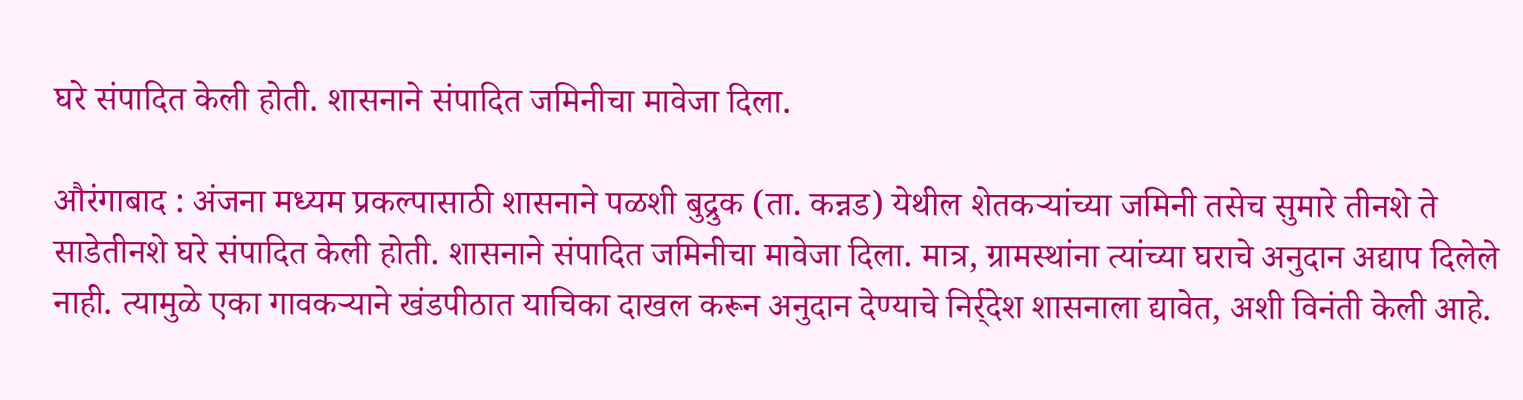घरे संपादित केली होती. शासनाने संपादित जमिनीचा मावेजा दिला.

औरंगाबाद : अंजना मध्यम प्रकल्पासाठी शासनाने पळशी बुद्रुक (ता. कन्नड) येथील शेतकऱ्यांच्या जमिनी तसेच सुमारे तीनशे ते साडेतीनशे घरे संपादित केली होती. शासनाने संपादित जमिनीचा मावेजा दिला. मात्र, ग्रामस्थांना त्यांच्या घराचे अनुदान अद्याप दिलेले नाही. त्यामुळे एका गावकऱ्याने खंडपीठात याचिका दाखल करून अनुदान देण्याचे निर्र्देश शासनाला द्यावेत, अशी विनंती केली आहे.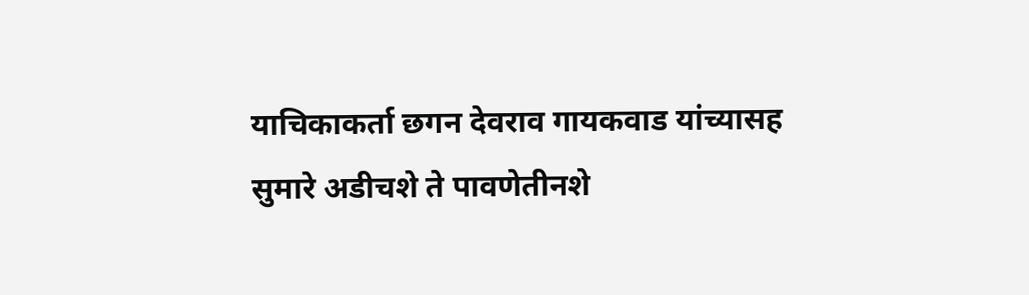याचिकाकर्ता छगन देवराव गायकवाड यांच्यासह सुमारे अडीचशे ते पावणेतीनशे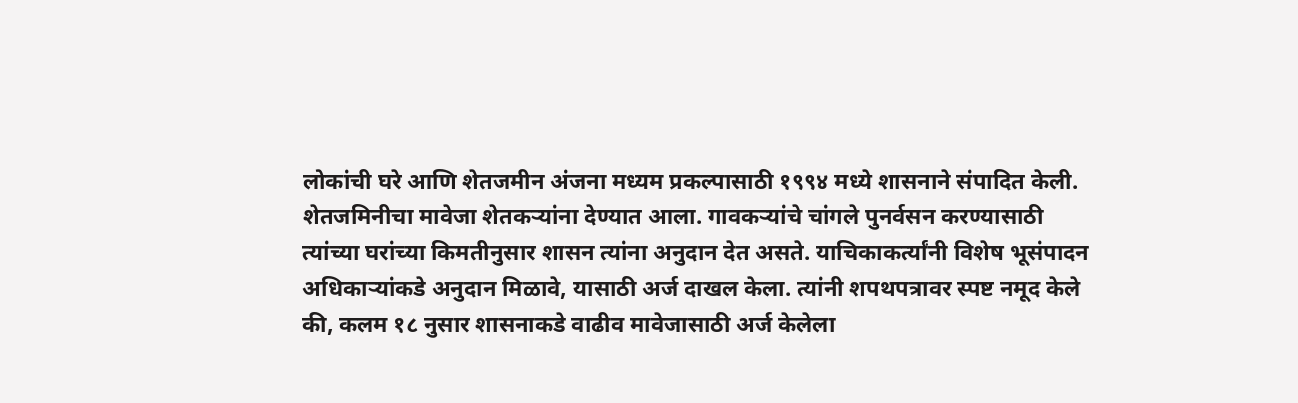लोकांची घरे आणि शेतजमीन अंजना मध्यम प्रकल्पासाठी १९९४ मध्ये शासनाने संपादित केली. शेतजमिनीचा मावेजा शेतकऱ्यांना देण्यात आला. गावकऱ्यांचे चांगले पुनर्वसन करण्यासाठी त्यांच्या घरांच्या किमतीनुसार शासन त्यांना अनुदान देत असते. याचिकाकर्त्यांनी विशेष भूसंपादन अधिकाऱ्यांकडे अनुदान मिळावे, यासाठी अर्ज दाखल केला. त्यांनी शपथपत्रावर स्पष्ट नमूद केले की, कलम १८ नुसार शासनाकडे वाढीव मावेजासाठी अर्ज केलेला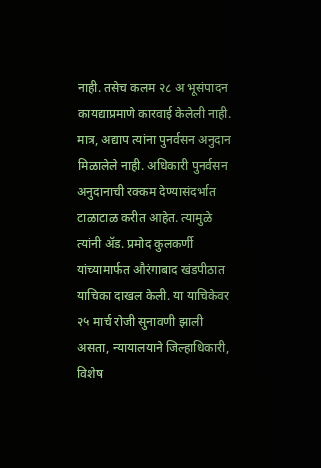नाही. तसेच कलम २८ अ भूसंपादन कायद्याप्रमाणे कारवाई केलेली नाही. मात्र, अद्याप त्यांना पुनर्वसन अनुदान मिळालेले नाही. अधिकारी पुनर्वसन अनुदानाची रक्कम देण्यासंदर्भात टाळाटाळ करीत आहेत. त्यामुळे त्यांनी अ‍ॅड. प्रमोद कुलकर्णी यांच्यामार्फत औरंगाबाद खंडपीठात याचिका दाखल केली. या याचिकेवर २५ मार्च रोजी सुनावणी झाली असता, न्यायालयाने जिल्हाधिकारी, विशेष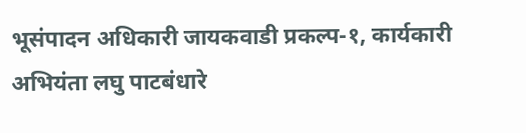भूसंपादन अधिकारी जायकवाडी प्रकल्प-१, कार्यकारी अभियंता लघु पाटबंधारे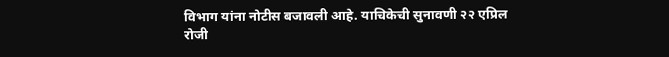विभाग यांना नोटीस बजावली आहे. याचिकेची सुनावणी २२ एप्रिल रोजी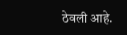ठेवली आहे.